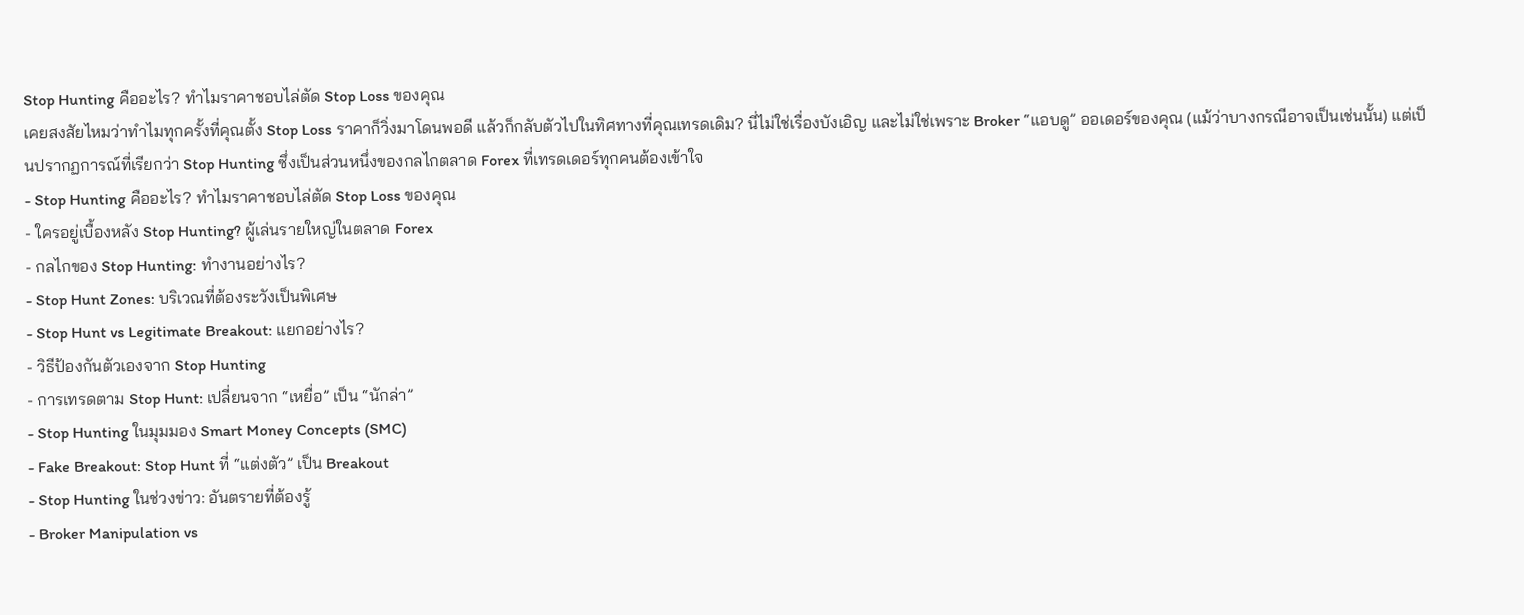Stop Hunting คืออะไร? ทำไมราคาชอบไล่ตัด Stop Loss ของคุณ
เคยสงสัยไหมว่าทำไมทุกครั้งที่คุณตั้ง Stop Loss ราคาก็วิ่งมาโดนพอดี แล้วก็กลับตัวไปในทิศทางที่คุณเทรดเดิม? นี่ไม่ใช่เรื่องบังเอิญ และไม่ใช่เพราะ Broker “แอบดู” ออเดอร์ของคุณ (แม้ว่าบางกรณีอาจเป็นเช่นนั้น) แต่เป็นปรากฏการณ์ที่เรียกว่า Stop Hunting ซึ่งเป็นส่วนหนึ่งของกลไกตลาด Forex ที่เทรดเดอร์ทุกคนต้องเข้าใจ
- Stop Hunting คืออะไร? ทำไมราคาชอบไล่ตัด Stop Loss ของคุณ
- ใครอยู่เบื้องหลัง Stop Hunting? ผู้เล่นรายใหญ่ในตลาด Forex
- กลไกของ Stop Hunting: ทำงานอย่างไร?
- Stop Hunt Zones: บริเวณที่ต้องระวังเป็นพิเศษ
- Stop Hunt vs Legitimate Breakout: แยกอย่างไร?
- วิธีป้องกันตัวเองจาก Stop Hunting
- การเทรดตาม Stop Hunt: เปลี่ยนจาก “เหยื่อ” เป็น “นักล่า”
- Stop Hunting ในมุมมอง Smart Money Concepts (SMC)
- Fake Breakout: Stop Hunt ที่ “แต่งตัว” เป็น Breakout
- Stop Hunting ในช่วงข่าว: อันตรายที่ต้องรู้
- Broker Manipulation vs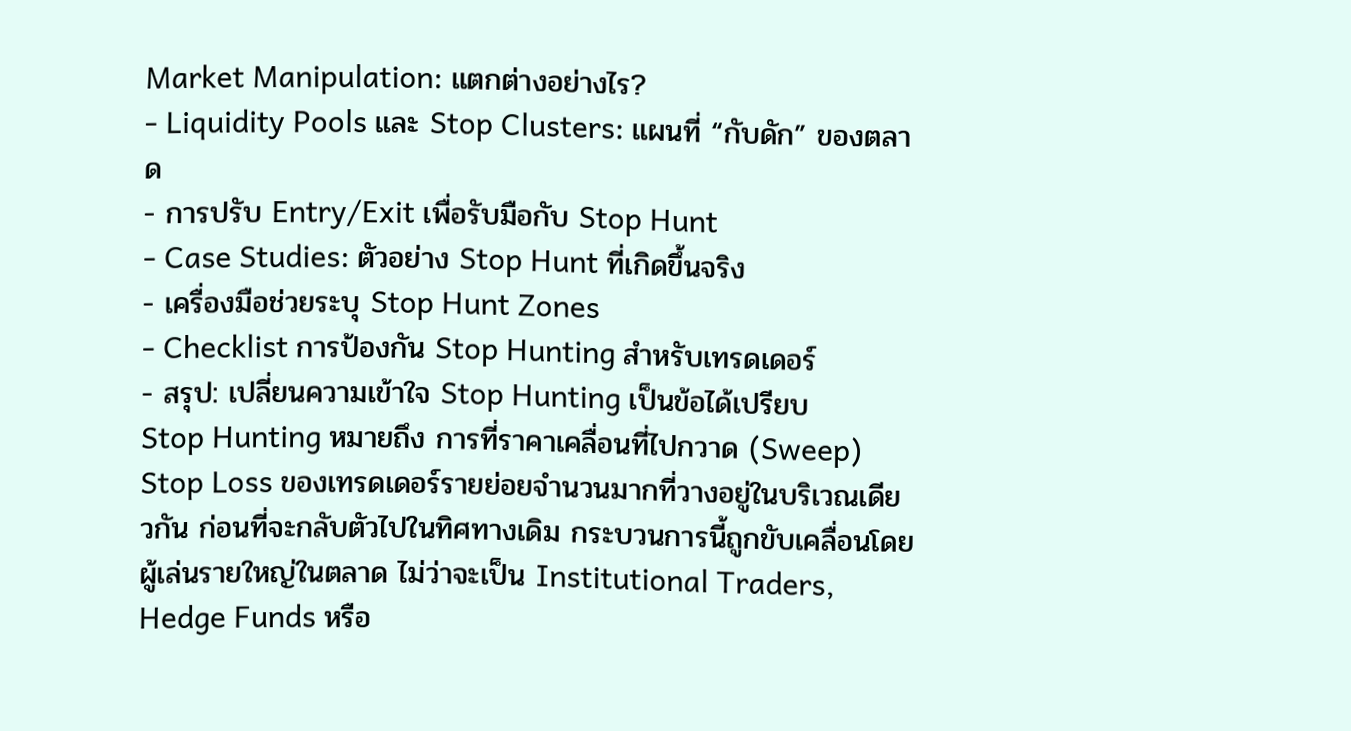Market Manipulation: แตกต่างอย่างไร?
- Liquidity Pools และ Stop Clusters: แผนที่ “กับดัก” ของตลาด
- การปรับ Entry/Exit เพื่อรับมือกับ Stop Hunt
- Case Studies: ตัวอย่าง Stop Hunt ที่เกิดขึ้นจริง
- เครื่องมือช่วยระบุ Stop Hunt Zones
- Checklist การป้องกัน Stop Hunting สำหรับเทรดเดอร์
- สรุป: เปลี่ยนความเข้าใจ Stop Hunting เป็นข้อได้เปรียบ
Stop Hunting หมายถึง การที่ราคาเคลื่อนที่ไปกวาด (Sweep) Stop Loss ของเทรดเดอร์รายย่อยจำนวนมากที่วางอยู่ในบริเวณเดียวกัน ก่อนที่จะกลับตัวไปในทิศทางเดิม กระบวนการนี้ถูกขับเคลื่อนโดยผู้เล่นรายใหญ่ในตลาด ไม่ว่าจะเป็น Institutional Traders, Hedge Funds หรือ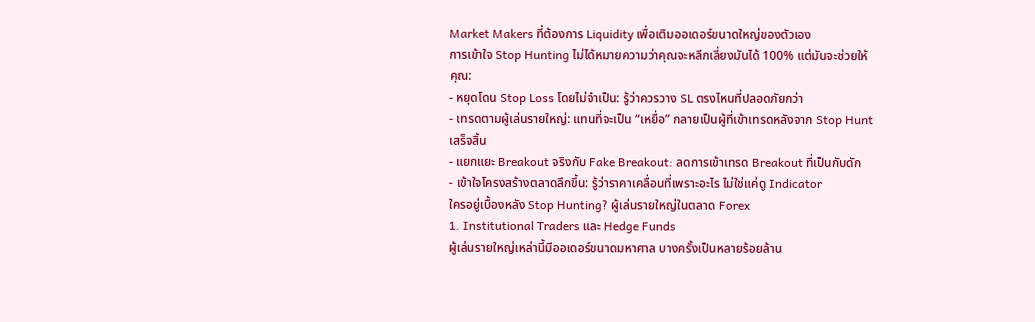Market Makers ที่ต้องการ Liquidity เพื่อเติมออเดอร์ขนาดใหญ่ของตัวเอง
การเข้าใจ Stop Hunting ไม่ได้หมายความว่าคุณจะหลีกเลี่ยงมันได้ 100% แต่มันจะช่วยให้คุณ:
- หยุดโดน Stop Loss โดยไม่จำเป็น: รู้ว่าควรวาง SL ตรงไหนที่ปลอดภัยกว่า
- เทรดตามผู้เล่นรายใหญ่: แทนที่จะเป็น “เหยื่อ” กลายเป็นผู้ที่เข้าเทรดหลังจาก Stop Hunt เสร็จสิ้น
- แยกแยะ Breakout จริงกับ Fake Breakout: ลดการเข้าเทรด Breakout ที่เป็นกับดัก
- เข้าใจโครงสร้างตลาดลึกขึ้น: รู้ว่าราคาเคลื่อนที่เพราะอะไร ไม่ใช่แค่ดู Indicator
ใครอยู่เบื้องหลัง Stop Hunting? ผู้เล่นรายใหญ่ในตลาด Forex
1. Institutional Traders และ Hedge Funds
ผู้เล่นรายใหญ่เหล่านี้มีออเดอร์ขนาดมหาศาล บางครั้งเป็นหลายร้อยล้าน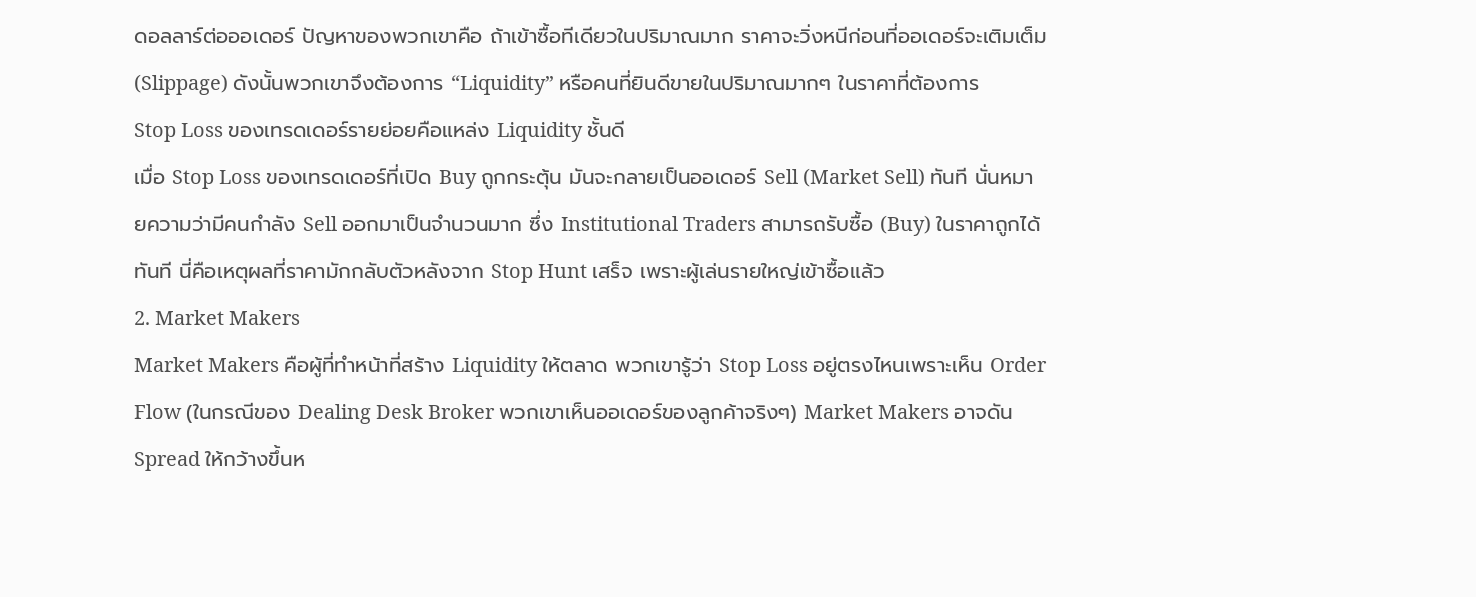ดอลลาร์ต่อออเดอร์ ปัญหาของพวกเขาคือ ถ้าเข้าซื้อทีเดียวในปริมาณมาก ราคาจะวิ่งหนีก่อนที่ออเดอร์จะเติมเต็ม (Slippage) ดังนั้นพวกเขาจึงต้องการ “Liquidity” หรือคนที่ยินดีขายในปริมาณมากๆ ในราคาที่ต้องการ
Stop Loss ของเทรดเดอร์รายย่อยคือแหล่ง Liquidity ชั้นดี
เมื่อ Stop Loss ของเทรดเดอร์ที่เปิด Buy ถูกกระตุ้น มันจะกลายเป็นออเดอร์ Sell (Market Sell) ทันที นั่นหมายความว่ามีคนกำลัง Sell ออกมาเป็นจำนวนมาก ซึ่ง Institutional Traders สามารถรับซื้อ (Buy) ในราคาถูกได้ทันที นี่คือเหตุผลที่ราคามักกลับตัวหลังจาก Stop Hunt เสร็จ เพราะผู้เล่นรายใหญ่เข้าซื้อแล้ว
2. Market Makers
Market Makers คือผู้ที่ทำหน้าที่สร้าง Liquidity ให้ตลาด พวกเขารู้ว่า Stop Loss อยู่ตรงไหนเพราะเห็น Order Flow (ในกรณีของ Dealing Desk Broker พวกเขาเห็นออเดอร์ของลูกค้าจริงๆ) Market Makers อาจดัน Spread ให้กว้างขึ้นห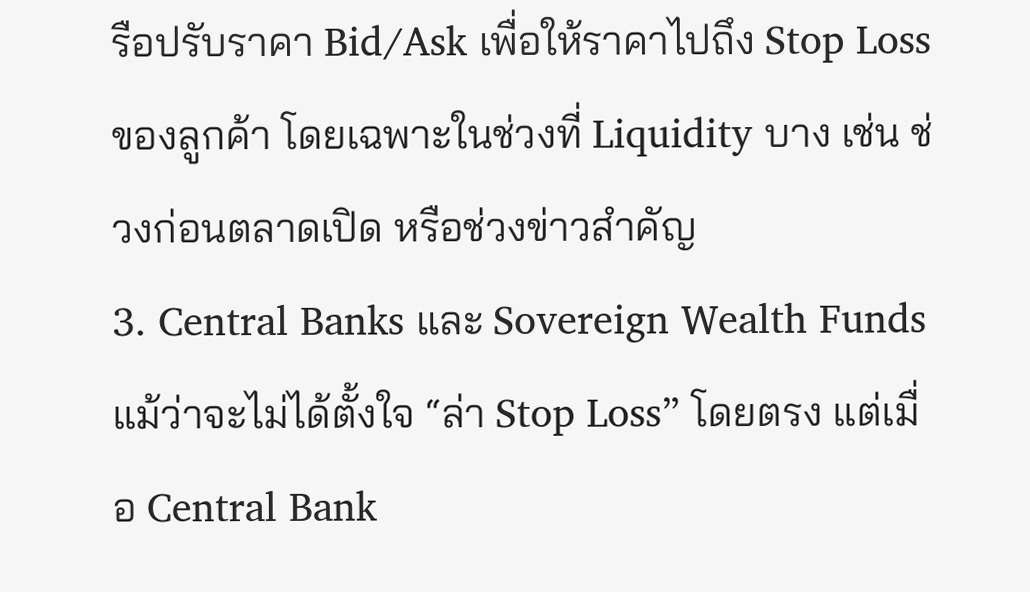รือปรับราคา Bid/Ask เพื่อให้ราคาไปถึง Stop Loss ของลูกค้า โดยเฉพาะในช่วงที่ Liquidity บาง เช่น ช่วงก่อนตลาดเปิด หรือช่วงข่าวสำคัญ
3. Central Banks และ Sovereign Wealth Funds
แม้ว่าจะไม่ได้ตั้งใจ “ล่า Stop Loss” โดยตรง แต่เมื่อ Central Bank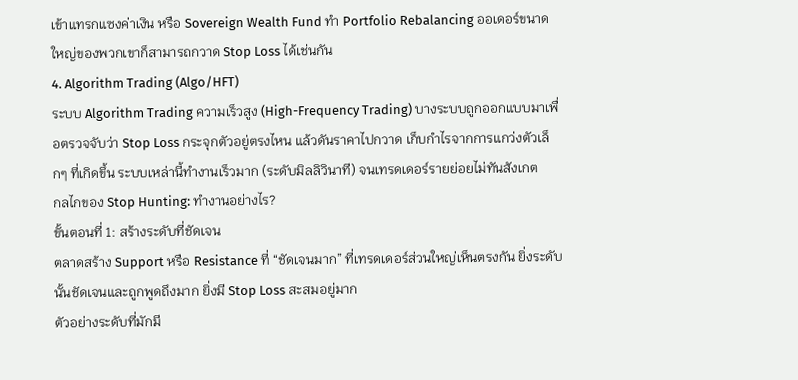เข้าแทรกแซงค่าเงิน หรือ Sovereign Wealth Fund ทำ Portfolio Rebalancing ออเดอร์ขนาดใหญ่ของพวกเขาก็สามารถกวาด Stop Loss ได้เช่นกัน
4. Algorithm Trading (Algo/HFT)
ระบบ Algorithm Trading ความเร็วสูง (High-Frequency Trading) บางระบบถูกออกแบบมาเพื่อตรวจจับว่า Stop Loss กระจุกตัวอยู่ตรงไหน แล้วดันราคาไปกวาด เก็บกำไรจากการแกว่งตัวเล็กๆ ที่เกิดขึ้น ระบบเหล่านี้ทำงานเร็วมาก (ระดับมิลลิวินาที) จนเทรดเดอร์รายย่อยไม่ทันสังเกต
กลไกของ Stop Hunting: ทำงานอย่างไร?
ขั้นตอนที่ 1: สร้างระดับที่ชัดเจน
ตลาดสร้าง Support หรือ Resistance ที่ “ชัดเจนมาก” ที่เทรดเดอร์ส่วนใหญ่เห็นตรงกัน ยิ่งระดับนั้นชัดเจนและถูกพูดถึงมาก ยิ่งมี Stop Loss สะสมอยู่มาก
ตัวอย่างระดับที่มักมี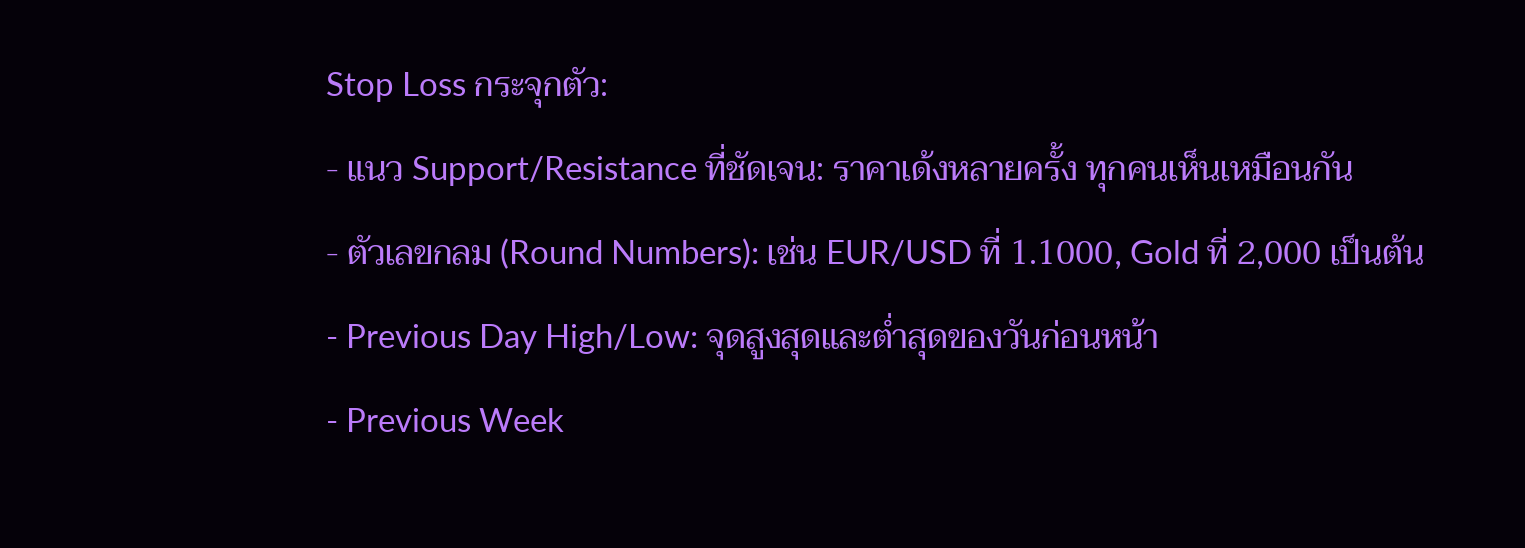Stop Loss กระจุกตัว:
- แนว Support/Resistance ที่ชัดเจน: ราคาเด้งหลายครั้ง ทุกคนเห็นเหมือนกัน
- ตัวเลขกลม (Round Numbers): เช่น EUR/USD ที่ 1.1000, Gold ที่ 2,000 เป็นต้น
- Previous Day High/Low: จุดสูงสุดและต่ำสุดของวันก่อนหน้า
- Previous Week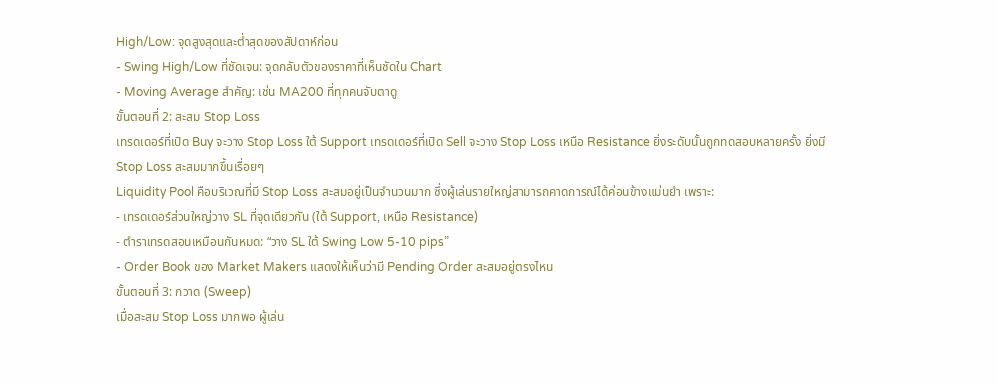High/Low: จุดสูงสุดและต่ำสุดของสัปดาห์ก่อน
- Swing High/Low ที่ชัดเจน: จุดกลับตัวของราคาที่เห็นชัดใน Chart
- Moving Average สำคัญ: เช่น MA200 ที่ทุกคนจับตาดู
ขั้นตอนที่ 2: สะสม Stop Loss
เทรดเดอร์ที่เปิด Buy จะวาง Stop Loss ใต้ Support เทรดเดอร์ที่เปิด Sell จะวาง Stop Loss เหนือ Resistance ยิ่งระดับนั้นถูกทดสอบหลายครั้ง ยิ่งมี Stop Loss สะสมมากขึ้นเรื่อยๆ
Liquidity Pool คือบริเวณที่มี Stop Loss สะสมอยู่เป็นจำนวนมาก ซึ่งผู้เล่นรายใหญ่สามารถคาดการณ์ได้ค่อนข้างแม่นยำ เพราะ:
- เทรดเดอร์ส่วนใหญ่วาง SL ที่จุดเดียวกัน (ใต้ Support, เหนือ Resistance)
- ตำราเทรดสอนเหมือนกันหมด: “วาง SL ใต้ Swing Low 5-10 pips”
- Order Book ของ Market Makers แสดงให้เห็นว่ามี Pending Order สะสมอยู่ตรงไหน
ขั้นตอนที่ 3: กวาด (Sweep)
เมื่อสะสม Stop Loss มากพอ ผู้เล่น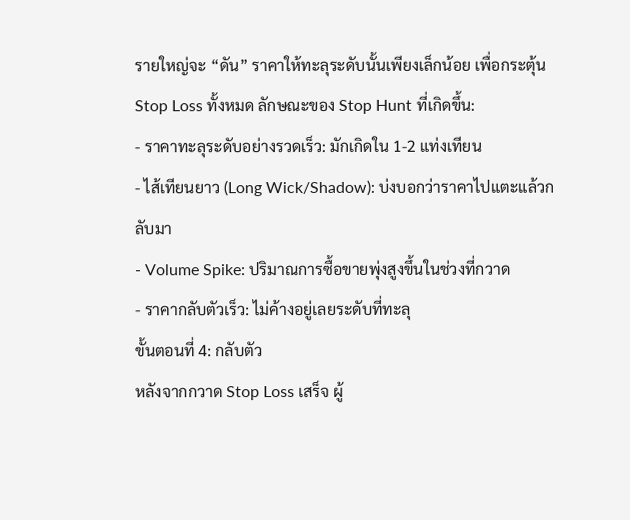รายใหญ่จะ “ดัน” ราคาให้ทะลุระดับนั้นเพียงเล็กน้อย เพื่อกระตุ้น Stop Loss ทั้งหมด ลักษณะของ Stop Hunt ที่เกิดขึ้น:
- ราคาทะลุระดับอย่างรวดเร็ว: มักเกิดใน 1-2 แท่งเทียน
- ไส้เทียนยาว (Long Wick/Shadow): บ่งบอกว่าราคาไปแตะแล้วกลับมา
- Volume Spike: ปริมาณการซื้อขายพุ่งสูงขึ้นในช่วงที่กวาด
- ราคากลับตัวเร็ว: ไม่ค้างอยู่เลยระดับที่ทะลุ
ขั้นตอนที่ 4: กลับตัว
หลังจากกวาด Stop Loss เสร็จ ผู้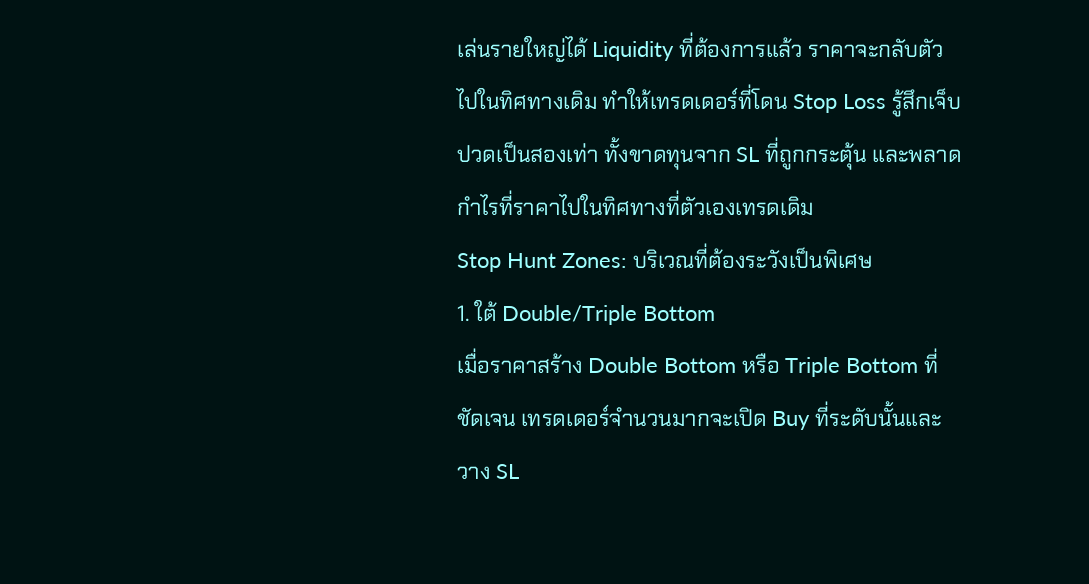เล่นรายใหญ่ได้ Liquidity ที่ต้องการแล้ว ราคาจะกลับตัวไปในทิศทางเดิม ทำให้เทรดเดอร์ที่โดน Stop Loss รู้สึกเจ็บปวดเป็นสองเท่า ทั้งขาดทุนจาก SL ที่ถูกกระตุ้น และพลาดกำไรที่ราคาไปในทิศทางที่ตัวเองเทรดเดิม
Stop Hunt Zones: บริเวณที่ต้องระวังเป็นพิเศษ
1. ใต้ Double/Triple Bottom
เมื่อราคาสร้าง Double Bottom หรือ Triple Bottom ที่ชัดเจน เทรดเดอร์จำนวนมากจะเปิด Buy ที่ระดับนั้นและวาง SL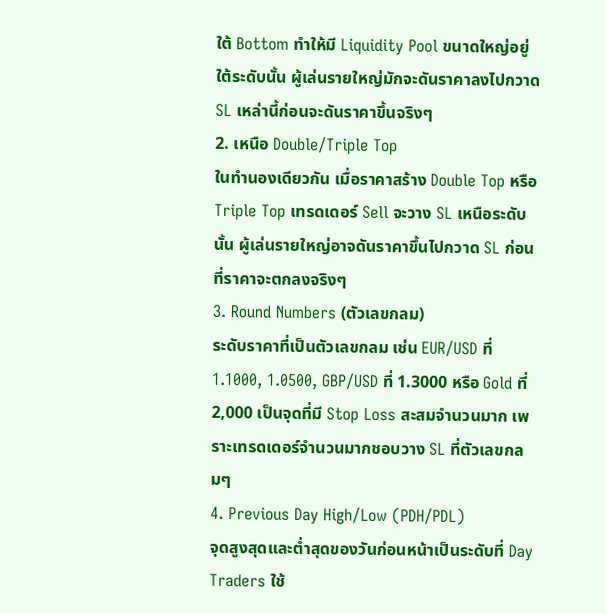ใต้ Bottom ทำให้มี Liquidity Pool ขนาดใหญ่อยู่ใต้ระดับนั้น ผู้เล่นรายใหญ่มักจะดันราคาลงไปกวาด SL เหล่านี้ก่อนจะดันราคาขึ้นจริงๆ
2. เหนือ Double/Triple Top
ในทำนองเดียวกัน เมื่อราคาสร้าง Double Top หรือ Triple Top เทรดเดอร์ Sell จะวาง SL เหนือระดับนั้น ผู้เล่นรายใหญ่อาจดันราคาขึ้นไปกวาด SL ก่อนที่ราคาจะตกลงจริงๆ
3. Round Numbers (ตัวเลขกลม)
ระดับราคาที่เป็นตัวเลขกลม เช่น EUR/USD ที่ 1.1000, 1.0500, GBP/USD ที่ 1.3000 หรือ Gold ที่ 2,000 เป็นจุดที่มี Stop Loss สะสมจำนวนมาก เพราะเทรดเดอร์จำนวนมากชอบวาง SL ที่ตัวเลขกลมๆ
4. Previous Day High/Low (PDH/PDL)
จุดสูงสุดและต่ำสุดของวันก่อนหน้าเป็นระดับที่ Day Traders ใช้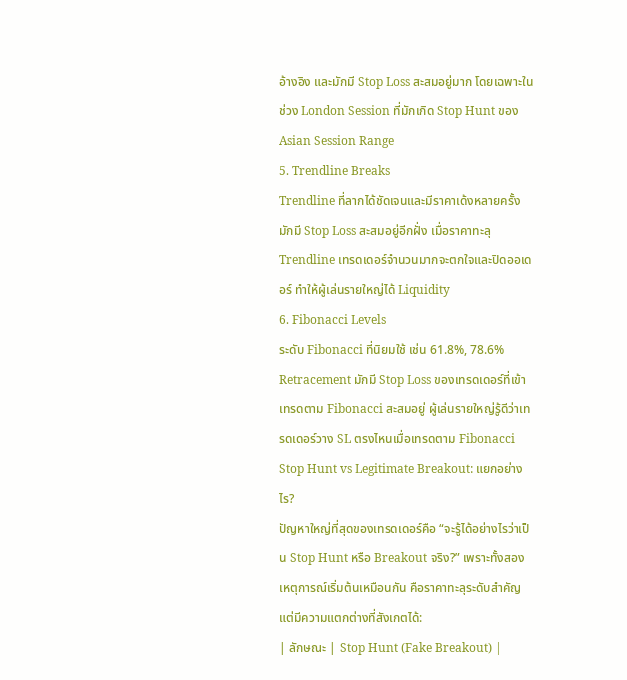อ้างอิง และมักมี Stop Loss สะสมอยู่มาก โดยเฉพาะในช่วง London Session ที่มักเกิด Stop Hunt ของ Asian Session Range
5. Trendline Breaks
Trendline ที่ลากได้ชัดเจนและมีราคาเด้งหลายครั้ง มักมี Stop Loss สะสมอยู่อีกฝั่ง เมื่อราคาทะลุ Trendline เทรดเดอร์จำนวนมากจะตกใจและปิดออเดอร์ ทำให้ผู้เล่นรายใหญ่ได้ Liquidity
6. Fibonacci Levels
ระดับ Fibonacci ที่นิยมใช้ เช่น 61.8%, 78.6% Retracement มักมี Stop Loss ของเทรดเดอร์ที่เข้าเทรดตาม Fibonacci สะสมอยู่ ผู้เล่นรายใหญ่รู้ดีว่าเทรดเดอร์วาง SL ตรงไหนเมื่อเทรดตาม Fibonacci
Stop Hunt vs Legitimate Breakout: แยกอย่างไร?
ปัญหาใหญ่ที่สุดของเทรดเดอร์คือ “จะรู้ได้อย่างไรว่าเป็น Stop Hunt หรือ Breakout จริง?” เพราะทั้งสองเหตุการณ์เริ่มต้นเหมือนกัน คือราคาทะลุระดับสำคัญ แต่มีความแตกต่างที่สังเกตได้:
| ลักษณะ | Stop Hunt (Fake Breakout) |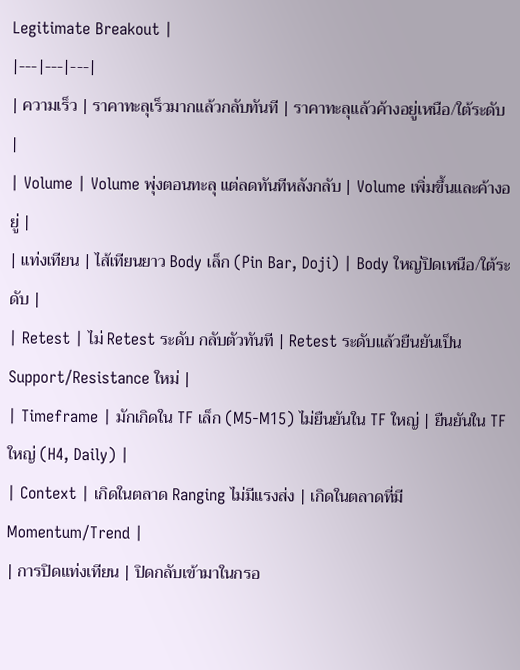Legitimate Breakout |
|---|---|---|
| ความเร็ว | ราคาทะลุเร็วมากแล้วกลับทันที | ราคาทะลุแล้วค้างอยู่เหนือ/ใต้ระดับ |
| Volume | Volume พุ่งตอนทะลุ แต่ลดทันทีหลังกลับ | Volume เพิ่มขึ้นและค้างอยู่ |
| แท่งเทียน | ไส้เทียนยาว Body เล็ก (Pin Bar, Doji) | Body ใหญ่ปิดเหนือ/ใต้ระดับ |
| Retest | ไม่ Retest ระดับ กลับตัวทันที | Retest ระดับแล้วยืนยันเป็น Support/Resistance ใหม่ |
| Timeframe | มักเกิดใน TF เล็ก (M5-M15) ไม่ยืนยันใน TF ใหญ่ | ยืนยันใน TF ใหญ่ (H4, Daily) |
| Context | เกิดในตลาด Ranging ไม่มีแรงส่ง | เกิดในตลาดที่มี Momentum/Trend |
| การปิดแท่งเทียน | ปิดกลับเข้ามาในกรอ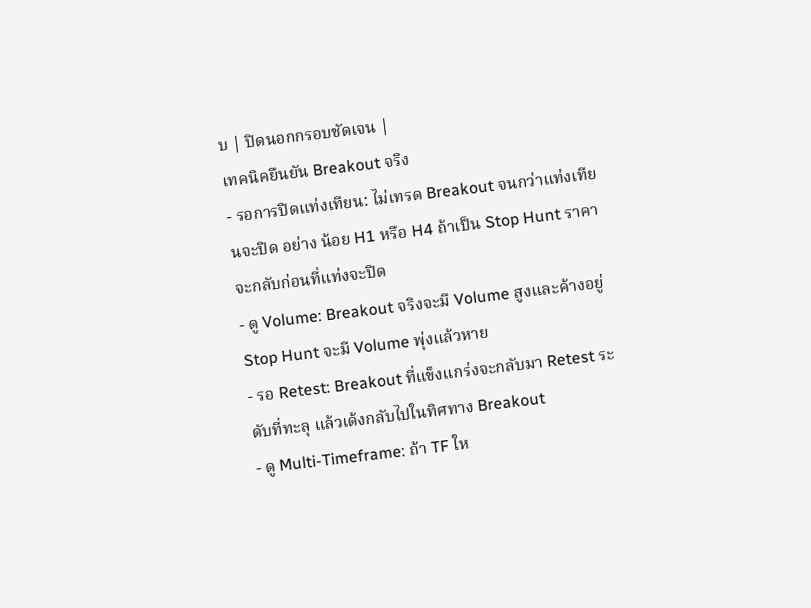บ | ปิดนอกกรอบชัดเจน |
เทคนิคยืนยัน Breakout จริง
- รอการปิดแท่งเทียน: ไม่เทรด Breakout จนกว่าแท่งเทียนจะปิด อย่าง น้อย H1 หรือ H4 ถ้าเป็น Stop Hunt ราคาจะกลับก่อนที่แท่งจะปิด
- ดู Volume: Breakout จริงจะมี Volume สูงและค้างอยู่ Stop Hunt จะมี Volume พุ่งแล้วหาย
- รอ Retest: Breakout ที่แข็งแกร่งจะกลับมา Retest ระดับที่ทะลุ แล้วเด้งกลับไปในทิศทาง Breakout
- ดู Multi-Timeframe: ถ้า TF ให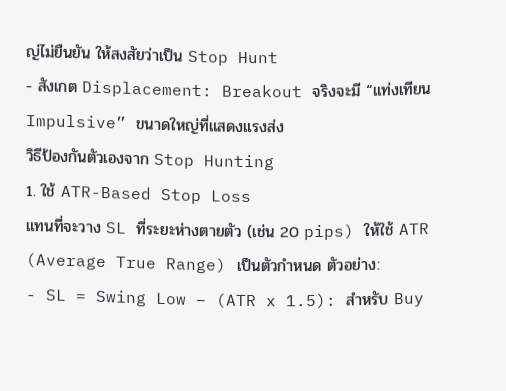ญ่ไม่ยืนยัน ให้สงสัยว่าเป็น Stop Hunt
- สังเกต Displacement: Breakout จริงจะมี “แท่งเทียน Impulsive” ขนาดใหญ่ที่แสดงแรงส่ง
วิธีป้องกันตัวเองจาก Stop Hunting
1. ใช้ ATR-Based Stop Loss
แทนที่จะวาง SL ที่ระยะห่างตายตัว (เช่น 20 pips) ให้ใช้ ATR (Average True Range) เป็นตัวกำหนด ตัวอย่าง:
- SL = Swing Low – (ATR x 1.5): สำหรับ Buy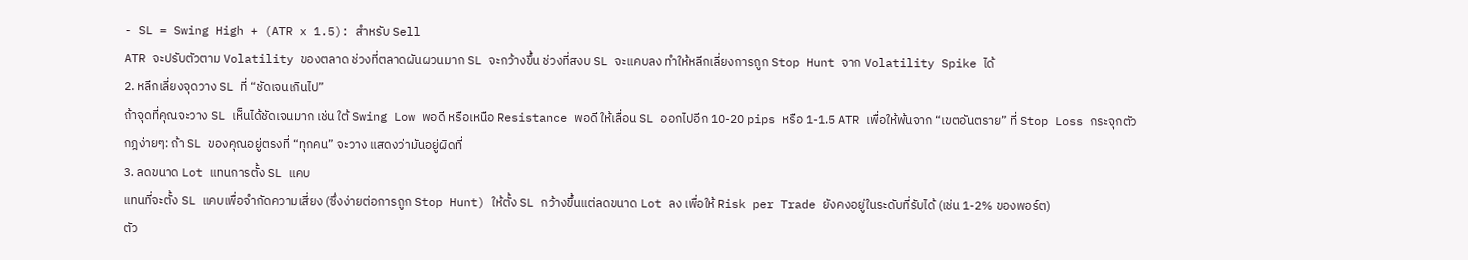- SL = Swing High + (ATR x 1.5): สำหรับ Sell
ATR จะปรับตัวตาม Volatility ของตลาด ช่วงที่ตลาดผันผวนมาก SL จะกว้างขึ้น ช่วงที่สงบ SL จะแคบลง ทำให้หลีกเลี่ยงการถูก Stop Hunt จาก Volatility Spike ได้
2. หลีกเลี่ยงจุดวาง SL ที่ “ชัดเจนเกินไป”
ถ้าจุดที่คุณจะวาง SL เห็นได้ชัดเจนมาก เช่น ใต้ Swing Low พอดี หรือเหนือ Resistance พอดี ให้เลื่อน SL ออกไปอีก 10-20 pips หรือ 1-1.5 ATR เพื่อให้พ้นจาก “เขตอันตราย” ที่ Stop Loss กระจุกตัว
กฎง่ายๆ: ถ้า SL ของคุณอยู่ตรงที่ “ทุกคน” จะวาง แสดงว่ามันอยู่ผิดที่
3. ลดขนาด Lot แทนการตั้ง SL แคบ
แทนที่จะตั้ง SL แคบเพื่อจำกัดความเสี่ยง (ซึ่งง่ายต่อการถูก Stop Hunt) ให้ตั้ง SL กว้างขึ้นแต่ลดขนาด Lot ลง เพื่อให้ Risk per Trade ยังคงอยู่ในระดับที่รับได้ (เช่น 1-2% ของพอร์ต)
ตัว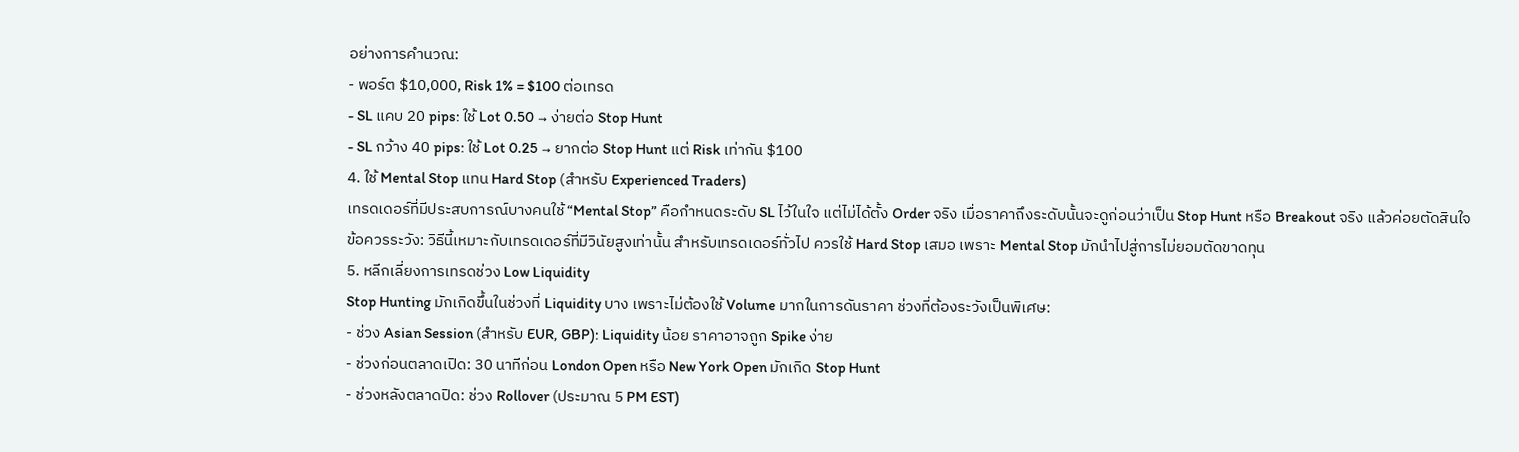อย่างการคำนวณ:
- พอร์ต $10,000, Risk 1% = $100 ต่อเทรด
- SL แคบ 20 pips: ใช้ Lot 0.50 → ง่ายต่อ Stop Hunt
- SL กว้าง 40 pips: ใช้ Lot 0.25 → ยากต่อ Stop Hunt แต่ Risk เท่ากัน $100
4. ใช้ Mental Stop แทน Hard Stop (สำหรับ Experienced Traders)
เทรดเดอร์ที่มีประสบการณ์บางคนใช้ “Mental Stop” คือกำหนดระดับ SL ไว้ในใจ แต่ไม่ได้ตั้ง Order จริง เมื่อราคาถึงระดับนั้นจะดูก่อนว่าเป็น Stop Hunt หรือ Breakout จริง แล้วค่อยตัดสินใจ
ข้อควรระวัง: วิธีนี้เหมาะกับเทรดเดอร์ที่มีวินัยสูงเท่านั้น สำหรับเทรดเดอร์ทั่วไป ควรใช้ Hard Stop เสมอ เพราะ Mental Stop มักนำไปสู่การไม่ยอมตัดขาดทุน
5. หลีกเลี่ยงการเทรดช่วง Low Liquidity
Stop Hunting มักเกิดขึ้นในช่วงที่ Liquidity บาง เพราะไม่ต้องใช้ Volume มากในการดันราคา ช่วงที่ต้องระวังเป็นพิเศษ:
- ช่วง Asian Session (สำหรับ EUR, GBP): Liquidity น้อย ราคาอาจถูก Spike ง่าย
- ช่วงก่อนตลาดเปิด: 30 นาทีก่อน London Open หรือ New York Open มักเกิด Stop Hunt
- ช่วงหลังตลาดปิด: ช่วง Rollover (ประมาณ 5 PM EST)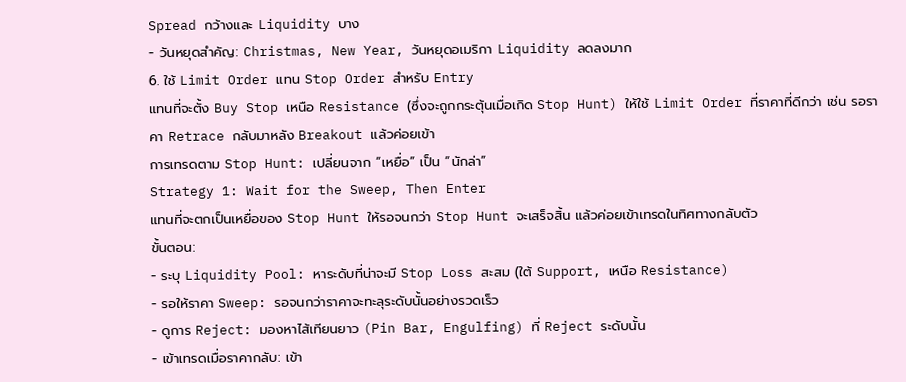Spread กว้างและ Liquidity บาง
- วันหยุดสำคัญ: Christmas, New Year, วันหยุดอเมริกา Liquidity ลดลงมาก
6. ใช้ Limit Order แทน Stop Order สำหรับ Entry
แทนที่จะตั้ง Buy Stop เหนือ Resistance (ซึ่งจะถูกกระตุ้นเมื่อเกิด Stop Hunt) ให้ใช้ Limit Order ที่ราคาที่ดีกว่า เช่น รอราคา Retrace กลับมาหลัง Breakout แล้วค่อยเข้า
การเทรดตาม Stop Hunt: เปลี่ยนจาก “เหยื่อ” เป็น “นักล่า”
Strategy 1: Wait for the Sweep, Then Enter
แทนที่จะตกเป็นเหยื่อของ Stop Hunt ให้รอจนกว่า Stop Hunt จะเสร็จสิ้น แล้วค่อยเข้าเทรดในทิศทางกลับตัว
ขั้นตอน:
- ระบุ Liquidity Pool: หาระดับที่น่าจะมี Stop Loss สะสม (ใต้ Support, เหนือ Resistance)
- รอให้ราคา Sweep: รอจนกว่าราคาจะทะลุระดับนั้นอย่างรวดเร็ว
- ดูการ Reject: มองหาไส้เทียนยาว (Pin Bar, Engulfing) ที่ Reject ระดับนั้น
- เข้าเทรดเมื่อราคากลับ: เข้า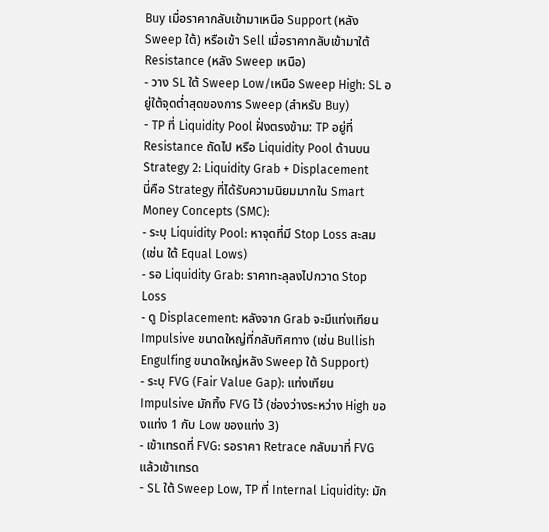Buy เมื่อราคากลับเข้ามาเหนือ Support (หลัง Sweep ใต้) หรือเข้า Sell เมื่อราคากลับเข้ามาใต้ Resistance (หลัง Sweep เหนือ)
- วาง SL ใต้ Sweep Low/เหนือ Sweep High: SL อยู่ใต้จุดต่ำสุดของการ Sweep (สำหรับ Buy)
- TP ที่ Liquidity Pool ฝั่งตรงข้าม: TP อยู่ที่ Resistance ถัดไป หรือ Liquidity Pool ด้านบน
Strategy 2: Liquidity Grab + Displacement
นี่คือ Strategy ที่ได้รับความนิยมมากใน Smart Money Concepts (SMC):
- ระบุ Liquidity Pool: หาจุดที่มี Stop Loss สะสม (เช่น ใต้ Equal Lows)
- รอ Liquidity Grab: ราคาทะลุลงไปกวาด Stop Loss
- ดู Displacement: หลังจาก Grab จะมีแท่งเทียน Impulsive ขนาดใหญ่ที่กลับทิศทาง (เช่น Bullish Engulfing ขนาดใหญ่หลัง Sweep ใต้ Support)
- ระบุ FVG (Fair Value Gap): แท่งเทียน Impulsive มักทิ้ง FVG ไว้ (ช่องว่างระหว่าง High ของแท่ง 1 กับ Low ของแท่ง 3)
- เข้าเทรดที่ FVG: รอราคา Retrace กลับมาที่ FVG แล้วเข้าเทรด
- SL ใต้ Sweep Low, TP ที่ Internal Liquidity: มัก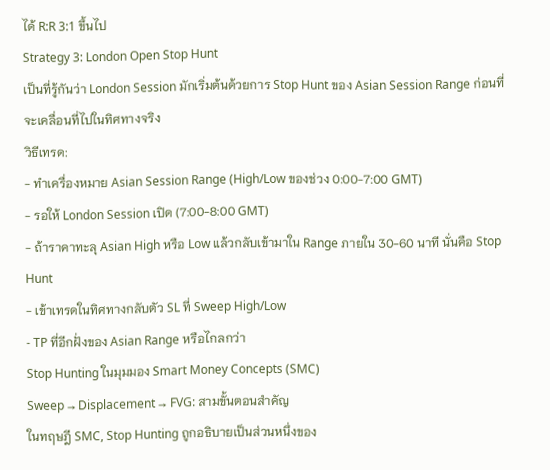ได้ R:R 3:1 ขึ้นไป
Strategy 3: London Open Stop Hunt
เป็นที่รู้กันว่า London Session มักเริ่มต้นด้วยการ Stop Hunt ของ Asian Session Range ก่อนที่จะเคลื่อนที่ไปในทิศทางจริง
วิธีเทรด:
- ทำเครื่องหมาย Asian Session Range (High/Low ของช่วง 0:00-7:00 GMT)
- รอให้ London Session เปิด (7:00-8:00 GMT)
- ถ้าราคาทะลุ Asian High หรือ Low แล้วกลับเข้ามาใน Range ภายใน 30-60 นาที นั่นคือ Stop Hunt
- เข้าเทรดในทิศทางกลับตัว SL ที่ Sweep High/Low
- TP ที่อีกฝั่งของ Asian Range หรือไกลกว่า
Stop Hunting ในมุมมอง Smart Money Concepts (SMC)
Sweep → Displacement → FVG: สามขั้นตอนสำคัญ
ในทฤษฎี SMC, Stop Hunting ถูกอธิบายเป็นส่วนหนึ่งของ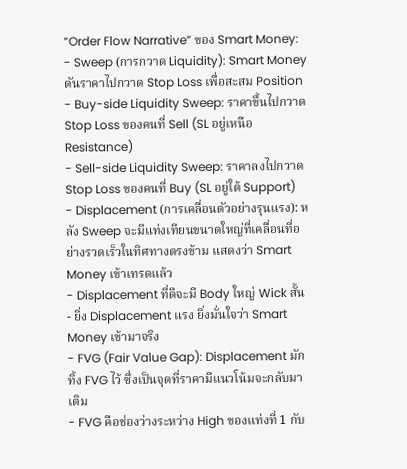“Order Flow Narrative” ของ Smart Money:
- Sweep (การกวาด Liquidity): Smart Money ดันราคาไปกวาด Stop Loss เพื่อสะสม Position
- Buy-side Liquidity Sweep: ราคาขึ้นไปกวาด Stop Loss ของคนที่ Sell (SL อยู่เหนือ Resistance)
- Sell-side Liquidity Sweep: ราคาลงไปกวาด Stop Loss ของคนที่ Buy (SL อยู่ใต้ Support)
- Displacement (การเคลื่อนตัวอย่างรุนแรง): หลัง Sweep จะมีแท่งเทียนขนาดใหญ่ที่เคลื่อนที่อย่างรวดเร็วในทิศทางตรงข้าม แสดงว่า Smart Money เข้าเทรดแล้ว
- Displacement ที่ดีจะมี Body ใหญ่ Wick สั้น
- ยิ่ง Displacement แรง ยิ่งมั่นใจว่า Smart Money เข้ามาจริง
- FVG (Fair Value Gap): Displacement มักทิ้ง FVG ไว้ ซึ่งเป็นจุดที่ราคามีแนวโน้มจะกลับมาเติม
- FVG คือช่องว่างระหว่าง High ของแท่งที่ 1 กับ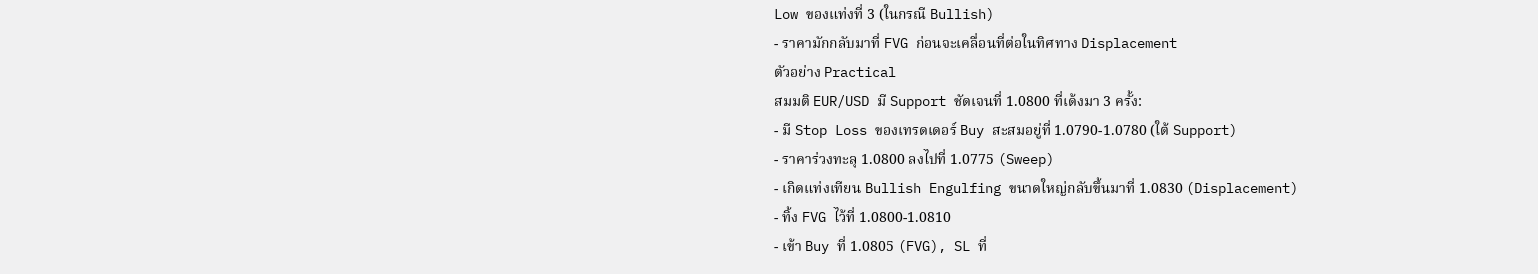Low ของแท่งที่ 3 (ในกรณี Bullish)
- ราคามักกลับมาที่ FVG ก่อนจะเคลื่อนที่ต่อในทิศทาง Displacement
ตัวอย่าง Practical
สมมติ EUR/USD มี Support ชัดเจนที่ 1.0800 ที่เด้งมา 3 ครั้ง:
- มี Stop Loss ของเทรดเดอร์ Buy สะสมอยู่ที่ 1.0790-1.0780 (ใต้ Support)
- ราคาร่วงทะลุ 1.0800 ลงไปที่ 1.0775 (Sweep)
- เกิดแท่งเทียน Bullish Engulfing ขนาดใหญ่กลับขึ้นมาที่ 1.0830 (Displacement)
- ทิ้ง FVG ไว้ที่ 1.0800-1.0810
- เข้า Buy ที่ 1.0805 (FVG), SL ที่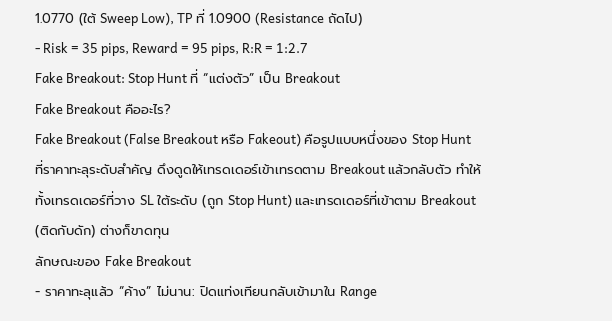1.0770 (ใต้ Sweep Low), TP ที่ 1.0900 (Resistance ถัดไป)
- Risk = 35 pips, Reward = 95 pips, R:R = 1:2.7
Fake Breakout: Stop Hunt ที่ “แต่งตัว” เป็น Breakout
Fake Breakout คืออะไร?
Fake Breakout (False Breakout หรือ Fakeout) คือรูปแบบหนึ่งของ Stop Hunt ที่ราคาทะลุระดับสำคัญ ดึงดูดให้เทรดเดอร์เข้าเทรดตาม Breakout แล้วกลับตัว ทำให้ทั้งเทรดเดอร์ที่วาง SL ใต้ระดับ (ถูก Stop Hunt) และเทรดเดอร์ที่เข้าตาม Breakout (ติดกับดัก) ต่างก็ขาดทุน
ลักษณะของ Fake Breakout
- ราคาทะลุแล้ว “ค้าง” ไม่นาน: ปิดแท่งเทียนกลับเข้ามาใน Range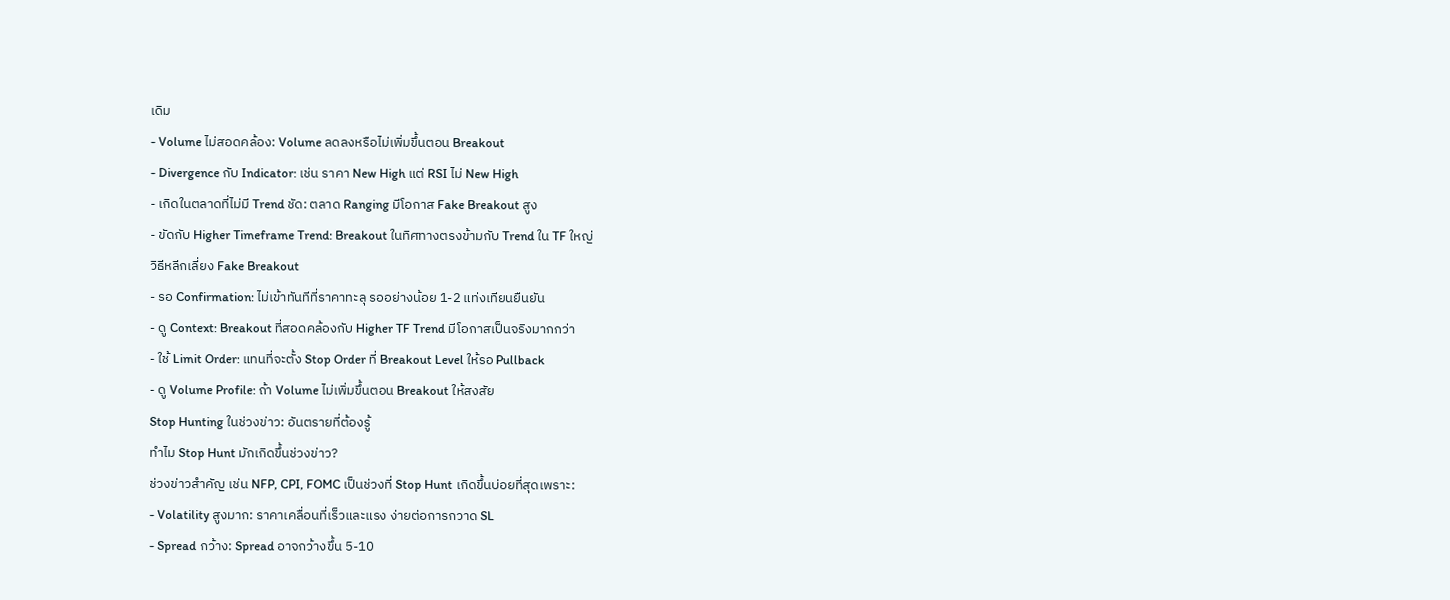เดิม
- Volume ไม่สอดคล้อง: Volume ลดลงหรือไม่เพิ่มขึ้นตอน Breakout
- Divergence กับ Indicator: เช่น ราคา New High แต่ RSI ไม่ New High
- เกิดในตลาดที่ไม่มี Trend ชัด: ตลาด Ranging มีโอกาส Fake Breakout สูง
- ขัดกับ Higher Timeframe Trend: Breakout ในทิศทางตรงข้ามกับ Trend ใน TF ใหญ่
วิธีหลีกเลี่ยง Fake Breakout
- รอ Confirmation: ไม่เข้าทันทีที่ราคาทะลุ รออย่างน้อย 1-2 แท่งเทียนยืนยัน
- ดู Context: Breakout ที่สอดคล้องกับ Higher TF Trend มีโอกาสเป็นจริงมากกว่า
- ใช้ Limit Order: แทนที่จะตั้ง Stop Order ที่ Breakout Level ให้รอ Pullback
- ดู Volume Profile: ถ้า Volume ไม่เพิ่มขึ้นตอน Breakout ให้สงสัย
Stop Hunting ในช่วงข่าว: อันตรายที่ต้องรู้
ทำไม Stop Hunt มักเกิดขึ้นช่วงข่าว?
ช่วงข่าวสำคัญ เช่น NFP, CPI, FOMC เป็นช่วงที่ Stop Hunt เกิดขึ้นบ่อยที่สุดเพราะ:
- Volatility สูงมาก: ราคาเคลื่อนที่เร็วและแรง ง่ายต่อการกวาด SL
- Spread กว้าง: Spread อาจกว้างขึ้น 5-10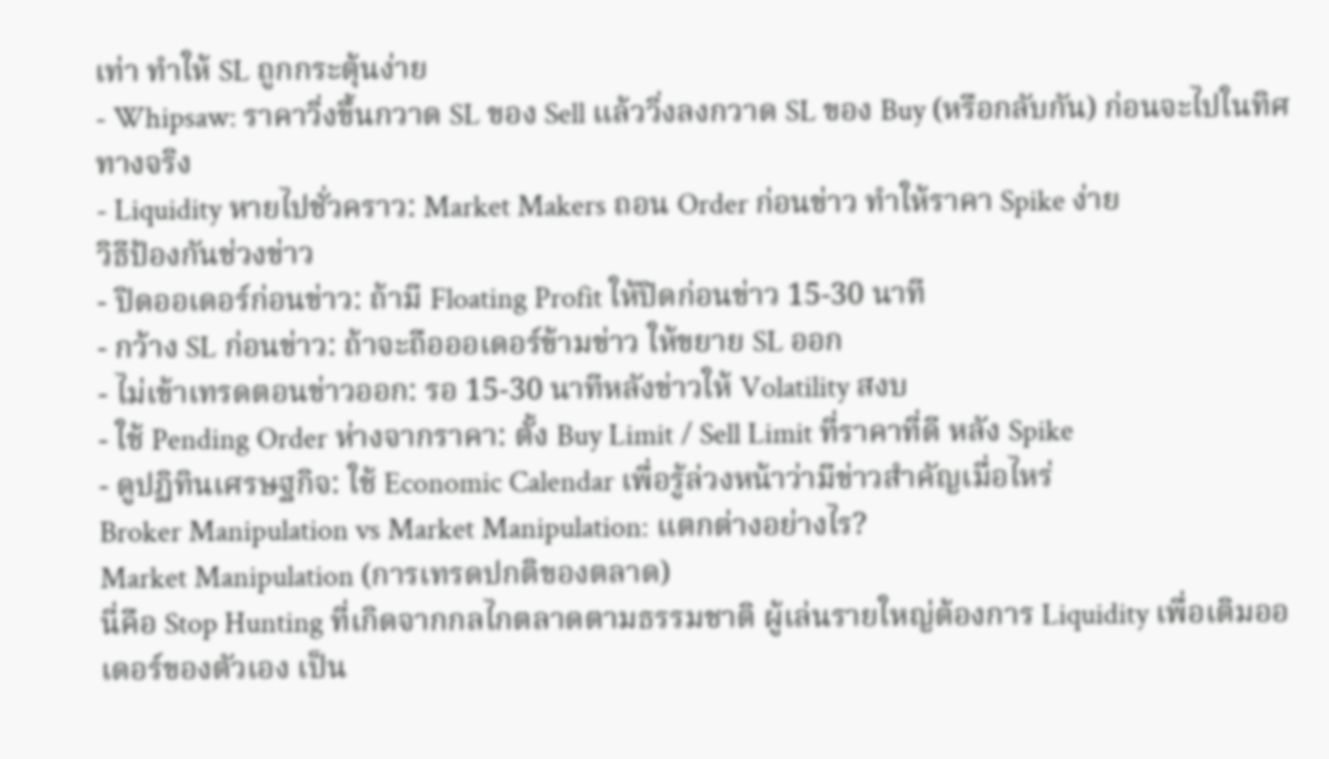เท่า ทำให้ SL ถูกกระตุ้นง่าย
- Whipsaw: ราคาวิ่งขึ้นกวาด SL ของ Sell แล้ววิ่งลงกวาด SL ของ Buy (หรือกลับกัน) ก่อนจะไปในทิศทางจริง
- Liquidity หายไปชั่วคราว: Market Makers ถอน Order ก่อนข่าว ทำให้ราคา Spike ง่าย
วิธีป้องกันช่วงข่าว
- ปิดออเดอร์ก่อนข่าว: ถ้ามี Floating Profit ให้ปิดก่อนข่าว 15-30 นาที
- กว้าง SL ก่อนข่าว: ถ้าจะถือออเดอร์ข้ามข่าว ให้ขยาย SL ออก
- ไม่เข้าเทรดตอนข่าวออก: รอ 15-30 นาทีหลังข่าวให้ Volatility สงบ
- ใช้ Pending Order ห่างจากราคา: ตั้ง Buy Limit / Sell Limit ที่ราคาที่ดี หลัง Spike
- ดูปฏิทินเศรษฐกิจ: ใช้ Economic Calendar เพื่อรู้ล่วงหน้าว่ามีข่าวสำคัญเมื่อไหร่
Broker Manipulation vs Market Manipulation: แตกต่างอย่างไร?
Market Manipulation (การเทรดปกติของตลาด)
นี่คือ Stop Hunting ที่เกิดจากกลไกตลาดตามธรรมชาติ ผู้เล่นรายใหญ่ต้องการ Liquidity เพื่อเติมออเดอร์ของตัวเอง เป็น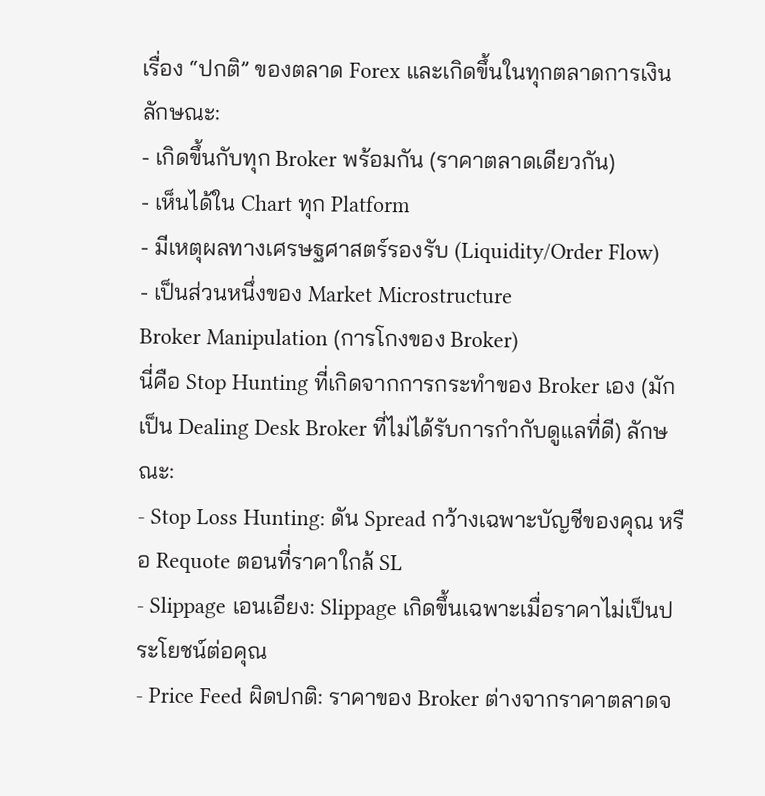เรื่อง “ปกติ” ของตลาด Forex และเกิดขึ้นในทุกตลาดการเงิน ลักษณะ:
- เกิดขึ้นกับทุก Broker พร้อมกัน (ราคาตลาดเดียวกัน)
- เห็นได้ใน Chart ทุก Platform
- มีเหตุผลทางเศรษฐศาสตร์รองรับ (Liquidity/Order Flow)
- เป็นส่วนหนึ่งของ Market Microstructure
Broker Manipulation (การโกงของ Broker)
นี่คือ Stop Hunting ที่เกิดจากการกระทำของ Broker เอง (มักเป็น Dealing Desk Broker ที่ไม่ได้รับการกำกับดูแลที่ดี) ลักษณะ:
- Stop Loss Hunting: ดัน Spread กว้างเฉพาะบัญชีของคุณ หรือ Requote ตอนที่ราคาใกล้ SL
- Slippage เอนเอียง: Slippage เกิดขึ้นเฉพาะเมื่อราคาไม่เป็นประโยชน์ต่อคุณ
- Price Feed ผิดปกติ: ราคาของ Broker ต่างจากราคาตลาดจ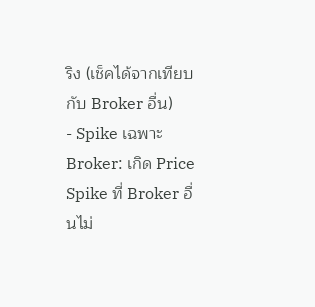ริง (เช็คได้จากเทียบกับ Broker อื่น)
- Spike เฉพาะ Broker: เกิด Price Spike ที่ Broker อื่นไม่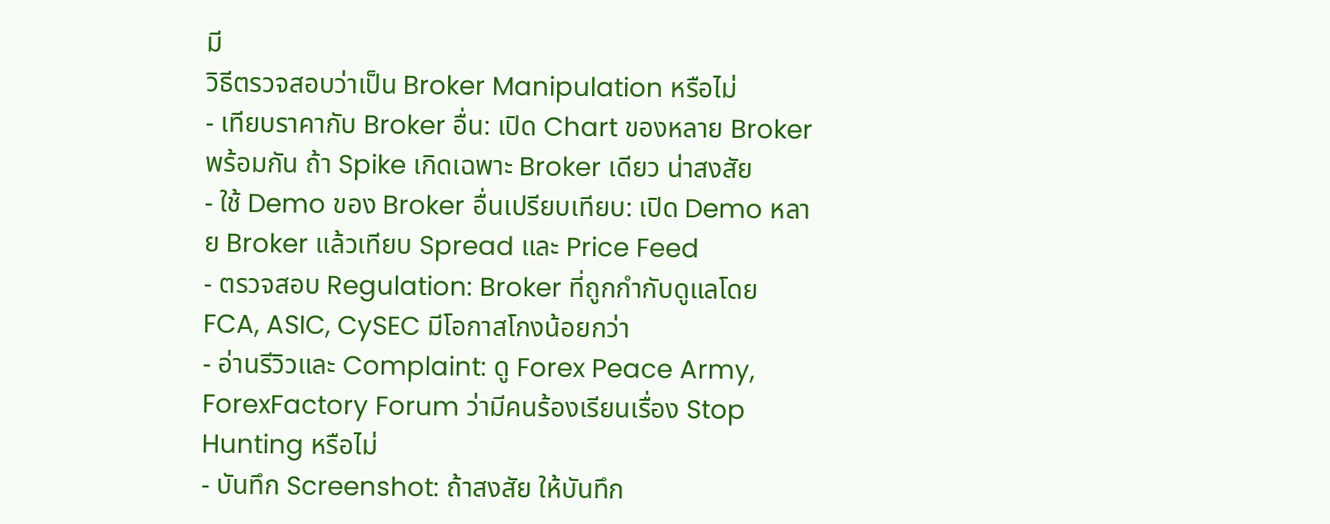มี
วิธีตรวจสอบว่าเป็น Broker Manipulation หรือไม่
- เทียบราคากับ Broker อื่น: เปิด Chart ของหลาย Broker พร้อมกัน ถ้า Spike เกิดเฉพาะ Broker เดียว น่าสงสัย
- ใช้ Demo ของ Broker อื่นเปรียบเทียบ: เปิด Demo หลาย Broker แล้วเทียบ Spread และ Price Feed
- ตรวจสอบ Regulation: Broker ที่ถูกกำกับดูแลโดย FCA, ASIC, CySEC มีโอกาสโกงน้อยกว่า
- อ่านรีวิวและ Complaint: ดู Forex Peace Army, ForexFactory Forum ว่ามีคนร้องเรียนเรื่อง Stop Hunting หรือไม่
- บันทึก Screenshot: ถ้าสงสัย ให้บันทึก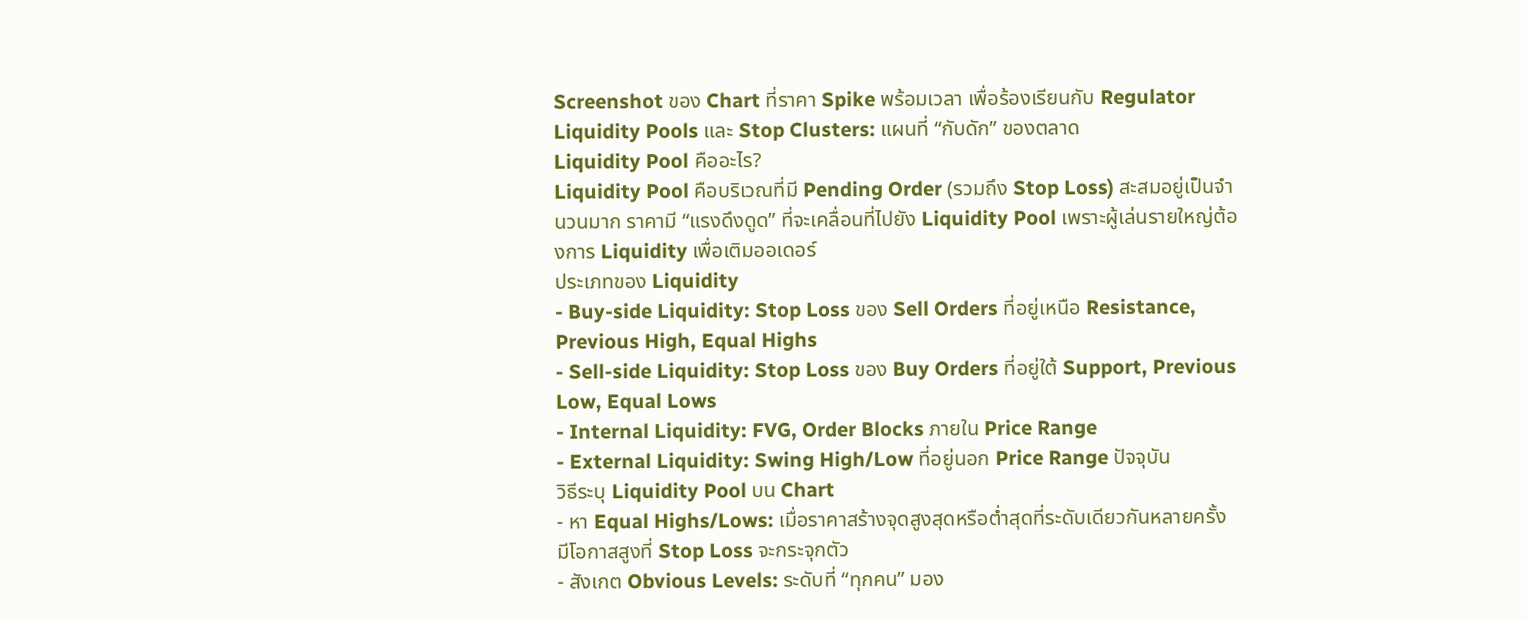Screenshot ของ Chart ที่ราคา Spike พร้อมเวลา เพื่อร้องเรียนกับ Regulator
Liquidity Pools และ Stop Clusters: แผนที่ “กับดัก” ของตลาด
Liquidity Pool คืออะไร?
Liquidity Pool คือบริเวณที่มี Pending Order (รวมถึง Stop Loss) สะสมอยู่เป็นจำนวนมาก ราคามี “แรงดึงดูด” ที่จะเคลื่อนที่ไปยัง Liquidity Pool เพราะผู้เล่นรายใหญ่ต้องการ Liquidity เพื่อเติมออเดอร์
ประเภทของ Liquidity
- Buy-side Liquidity: Stop Loss ของ Sell Orders ที่อยู่เหนือ Resistance, Previous High, Equal Highs
- Sell-side Liquidity: Stop Loss ของ Buy Orders ที่อยู่ใต้ Support, Previous Low, Equal Lows
- Internal Liquidity: FVG, Order Blocks ภายใน Price Range
- External Liquidity: Swing High/Low ที่อยู่นอก Price Range ปัจจุบัน
วิธีระบุ Liquidity Pool บน Chart
- หา Equal Highs/Lows: เมื่อราคาสร้างจุดสูงสุดหรือต่ำสุดที่ระดับเดียวกันหลายครั้ง มีโอกาสสูงที่ Stop Loss จะกระจุกตัว
- สังเกต Obvious Levels: ระดับที่ “ทุกคน” มอง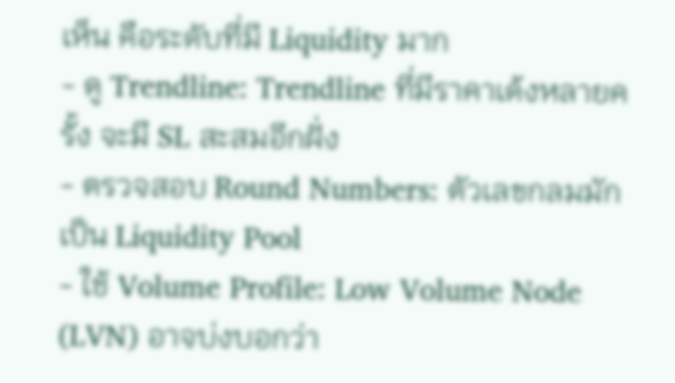เห็น คือระดับที่มี Liquidity มาก
- ดู Trendline: Trendline ที่มีราคาเด้งหลายครั้ง จะมี SL สะสมอีกฝั่ง
- ตรวจสอบ Round Numbers: ตัวเลขกลมมักเป็น Liquidity Pool
- ใช้ Volume Profile: Low Volume Node (LVN) อาจบ่งบอกว่า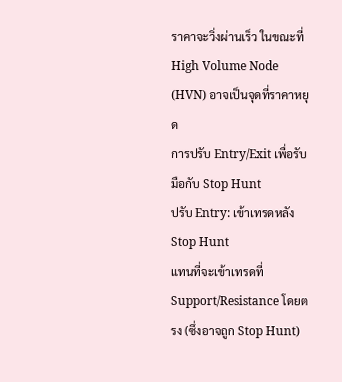ราคาจะวิ่งผ่านเร็ว ในขณะที่ High Volume Node (HVN) อาจเป็นจุดที่ราคาหยุด
การปรับ Entry/Exit เพื่อรับมือกับ Stop Hunt
ปรับ Entry: เข้าเทรดหลัง Stop Hunt
แทนที่จะเข้าเทรดที่ Support/Resistance โดยตรง (ซึ่งอาจถูก Stop Hunt)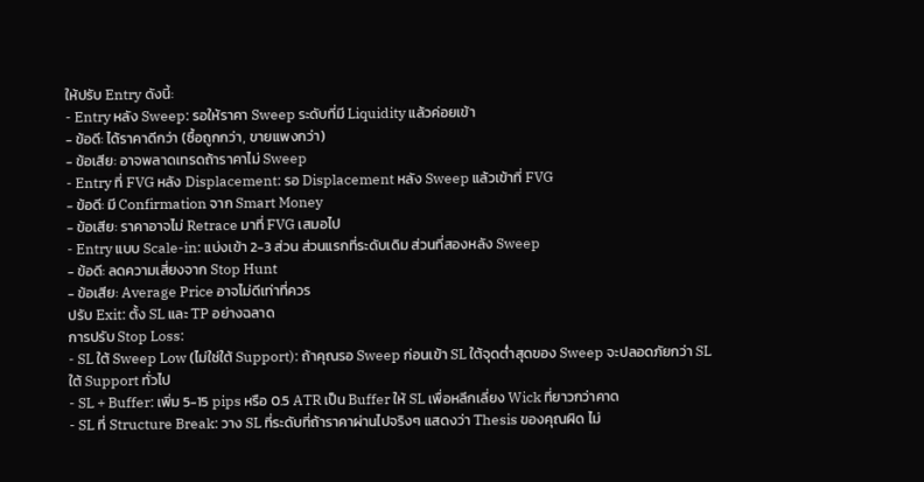ให้ปรับ Entry ดังนี้:
- Entry หลัง Sweep: รอให้ราคา Sweep ระดับที่มี Liquidity แล้วค่อยเข้า
- ข้อดี: ได้ราคาดีกว่า (ซื้อถูกกว่า, ขายแพงกว่า)
- ข้อเสีย: อาจพลาดเทรดถ้าราคาไม่ Sweep
- Entry ที่ FVG หลัง Displacement: รอ Displacement หลัง Sweep แล้วเข้าที่ FVG
- ข้อดี: มี Confirmation จาก Smart Money
- ข้อเสีย: ราคาอาจไม่ Retrace มาที่ FVG เสมอไป
- Entry แบบ Scale-in: แบ่งเข้า 2-3 ส่วน ส่วนแรกที่ระดับเดิม ส่วนที่สองหลัง Sweep
- ข้อดี: ลดความเสี่ยงจาก Stop Hunt
- ข้อเสีย: Average Price อาจไม่ดีเท่าที่ควร
ปรับ Exit: ตั้ง SL และ TP อย่างฉลาด
การปรับ Stop Loss:
- SL ใต้ Sweep Low (ไม่ใช่ใต้ Support): ถ้าคุณรอ Sweep ก่อนเข้า SL ใต้จุดต่ำสุดของ Sweep จะปลอดภัยกว่า SL ใต้ Support ทั่วไป
- SL + Buffer: เพิ่ม 5-15 pips หรือ 0.5 ATR เป็น Buffer ให้ SL เพื่อหลีกเลี่ยง Wick ที่ยาวกว่าคาด
- SL ที่ Structure Break: วาง SL ที่ระดับที่ถ้าราคาผ่านไปจริงๆ แสดงว่า Thesis ของคุณผิด ไม่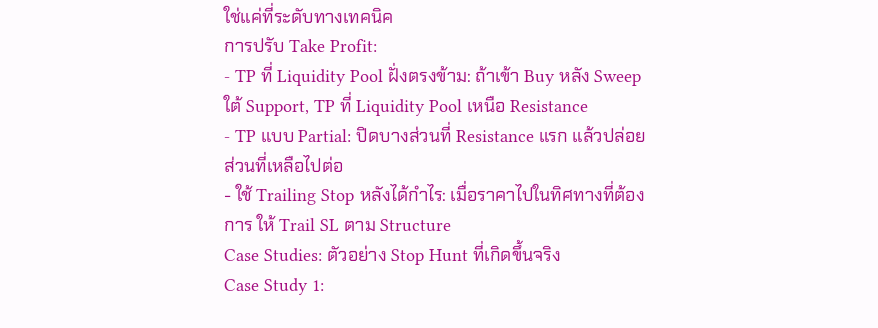ใช่แค่ที่ระดับทางเทคนิค
การปรับ Take Profit:
- TP ที่ Liquidity Pool ฝั่งตรงข้าม: ถ้าเข้า Buy หลัง Sweep ใต้ Support, TP ที่ Liquidity Pool เหนือ Resistance
- TP แบบ Partial: ปิดบางส่วนที่ Resistance แรก แล้วปล่อยส่วนที่เหลือไปต่อ
- ใช้ Trailing Stop หลังได้กำไร: เมื่อราคาไปในทิศทางที่ต้องการ ให้ Trail SL ตาม Structure
Case Studies: ตัวอย่าง Stop Hunt ที่เกิดขึ้นจริง
Case Study 1: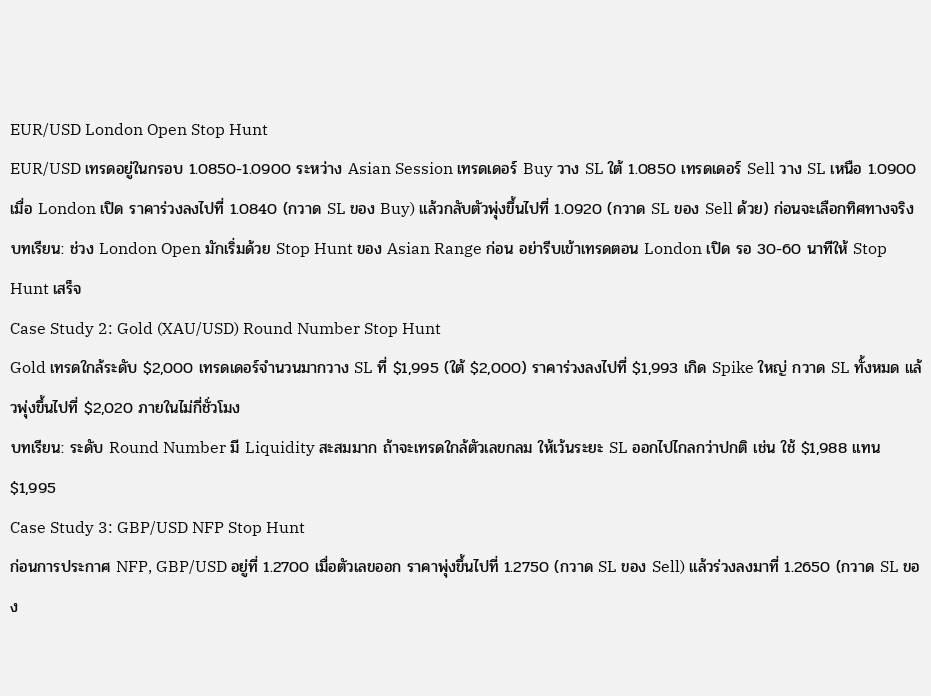EUR/USD London Open Stop Hunt
EUR/USD เทรดอยู่ในกรอบ 1.0850-1.0900 ระหว่าง Asian Session เทรดเดอร์ Buy วาง SL ใต้ 1.0850 เทรดเดอร์ Sell วาง SL เหนือ 1.0900 เมื่อ London เปิด ราคาร่วงลงไปที่ 1.0840 (กวาด SL ของ Buy) แล้วกลับตัวพุ่งขึ้นไปที่ 1.0920 (กวาด SL ของ Sell ด้วย) ก่อนจะเลือกทิศทางจริง
บทเรียน: ช่วง London Open มักเริ่มด้วย Stop Hunt ของ Asian Range ก่อน อย่ารีบเข้าเทรดตอน London เปิด รอ 30-60 นาทีให้ Stop Hunt เสร็จ
Case Study 2: Gold (XAU/USD) Round Number Stop Hunt
Gold เทรดใกล้ระดับ $2,000 เทรดเดอร์จำนวนมากวาง SL ที่ $1,995 (ใต้ $2,000) ราคาร่วงลงไปที่ $1,993 เกิด Spike ใหญ่ กวาด SL ทั้งหมด แล้วพุ่งขึ้นไปที่ $2,020 ภายในไม่กี่ชั่วโมง
บทเรียน: ระดับ Round Number มี Liquidity สะสมมาก ถ้าจะเทรดใกล้ตัวเลขกลม ให้เว้นระยะ SL ออกไปไกลกว่าปกติ เช่น ใช้ $1,988 แทน $1,995
Case Study 3: GBP/USD NFP Stop Hunt
ก่อนการประกาศ NFP, GBP/USD อยู่ที่ 1.2700 เมื่อตัวเลขออก ราคาพุ่งขึ้นไปที่ 1.2750 (กวาด SL ของ Sell) แล้วร่วงลงมาที่ 1.2650 (กวาด SL ของ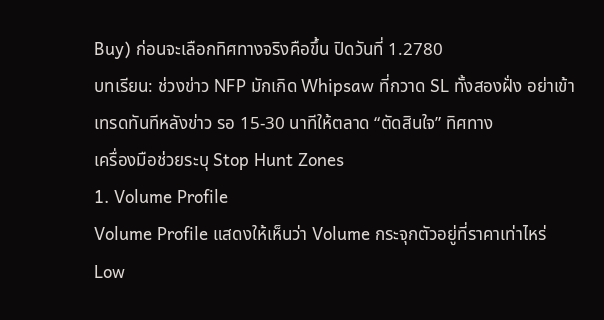Buy) ก่อนจะเลือกทิศทางจริงคือขึ้น ปิดวันที่ 1.2780
บทเรียน: ช่วงข่าว NFP มักเกิด Whipsaw ที่กวาด SL ทั้งสองฝั่ง อย่าเข้าเทรดทันทีหลังข่าว รอ 15-30 นาทีให้ตลาด “ตัดสินใจ” ทิศทาง
เครื่องมือช่วยระบุ Stop Hunt Zones
1. Volume Profile
Volume Profile แสดงให้เห็นว่า Volume กระจุกตัวอยู่ที่ราคาเท่าไหร่ Low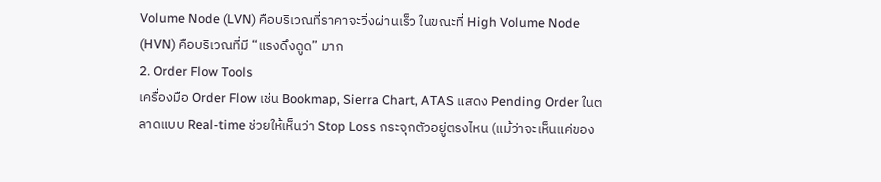Volume Node (LVN) คือบริเวณที่ราคาจะวิ่งผ่านเร็ว ในขณะที่ High Volume Node (HVN) คือบริเวณที่มี “แรงดึงดูด” มาก
2. Order Flow Tools
เครื่องมือ Order Flow เช่น Bookmap, Sierra Chart, ATAS แสดง Pending Order ในตลาดแบบ Real-time ช่วยให้เห็นว่า Stop Loss กระจุกตัวอยู่ตรงไหน (แม้ว่าจะเห็นแค่ของ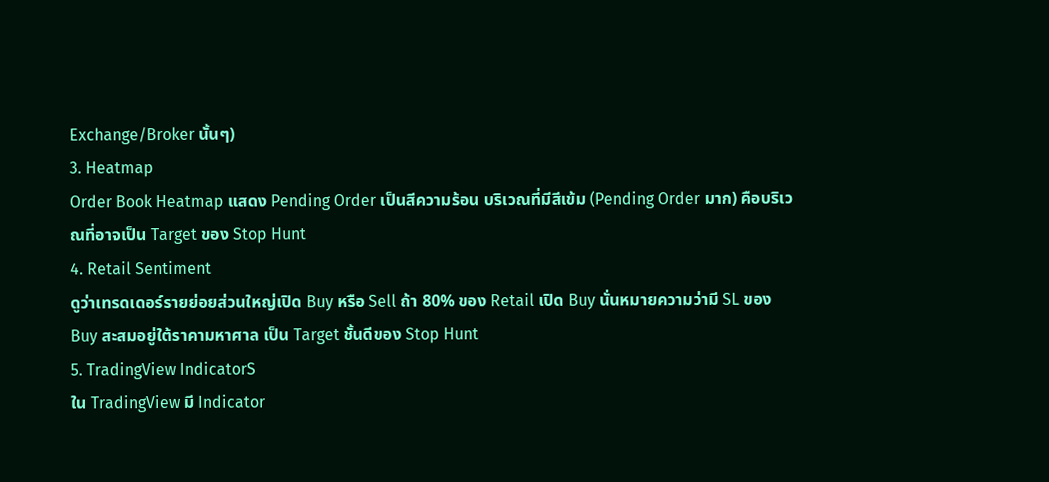Exchange/Broker นั้นๆ)
3. Heatmap
Order Book Heatmap แสดง Pending Order เป็นสีความร้อน บริเวณที่มีสีเข้ม (Pending Order มาก) คือบริเวณที่อาจเป็น Target ของ Stop Hunt
4. Retail Sentiment
ดูว่าเทรดเดอร์รายย่อยส่วนใหญ่เปิด Buy หรือ Sell ถ้า 80% ของ Retail เปิด Buy นั่นหมายความว่ามี SL ของ Buy สะสมอยู่ใต้ราคามหาศาล เป็น Target ชั้นดีของ Stop Hunt
5. TradingView IndicatorS
ใน TradingView มี Indicator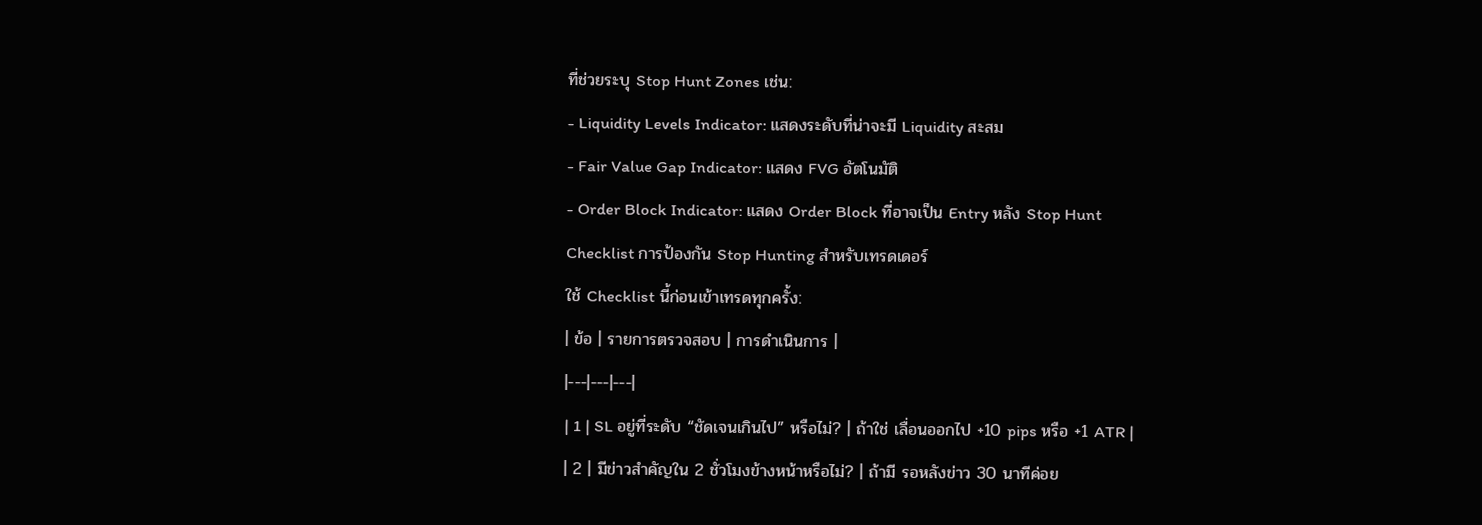ที่ช่วยระบุ Stop Hunt Zones เช่น:
- Liquidity Levels Indicator: แสดงระดับที่น่าจะมี Liquidity สะสม
- Fair Value Gap Indicator: แสดง FVG อัตโนมัติ
- Order Block Indicator: แสดง Order Block ที่อาจเป็น Entry หลัง Stop Hunt
Checklist การป้องกัน Stop Hunting สำหรับเทรดเดอร์
ใช้ Checklist นี้ก่อนเข้าเทรดทุกครั้ง:
| ข้อ | รายการตรวจสอบ | การดำเนินการ |
|---|---|---|
| 1 | SL อยู่ที่ระดับ “ชัดเจนเกินไป” หรือไม่? | ถ้าใช่ เลื่อนออกไป +10 pips หรือ +1 ATR |
| 2 | มีข่าวสำคัญใน 2 ชั่วโมงข้างหน้าหรือไม่? | ถ้ามี รอหลังข่าว 30 นาทีค่อย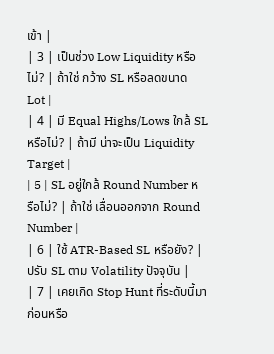เข้า |
| 3 | เป็นช่วง Low Liquidity หรือไม่? | ถ้าใช่ กว้าง SL หรือลดขนาด Lot |
| 4 | มี Equal Highs/Lows ใกล้ SL หรือไม่? | ถ้ามี น่าจะเป็น Liquidity Target |
| 5 | SL อยู่ใกล้ Round Number หรือไม่? | ถ้าใช่ เลื่อนออกจาก Round Number |
| 6 | ใช้ ATR-Based SL หรือยัง? | ปรับ SL ตาม Volatility ปัจจุบัน |
| 7 | เคยเกิด Stop Hunt ที่ระดับนี้มาก่อนหรือ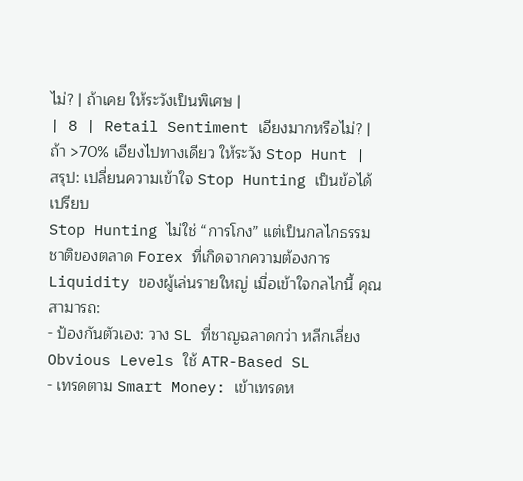ไม่? | ถ้าเคย ให้ระวังเป็นพิเศษ |
| 8 | Retail Sentiment เอียงมากหรือไม่? | ถ้า >70% เอียงไปทางเดียว ให้ระวัง Stop Hunt |
สรุป: เปลี่ยนความเข้าใจ Stop Hunting เป็นข้อได้เปรียบ
Stop Hunting ไม่ใช่ “การโกง” แต่เป็นกลไกธรรมชาติของตลาด Forex ที่เกิดจากความต้องการ Liquidity ของผู้เล่นรายใหญ่ เมื่อเข้าใจกลไกนี้ คุณสามารถ:
- ป้องกันตัวเอง: วาง SL ที่ชาญฉลาดกว่า หลีกเลี่ยง Obvious Levels ใช้ ATR-Based SL
- เทรดตาม Smart Money: เข้าเทรดห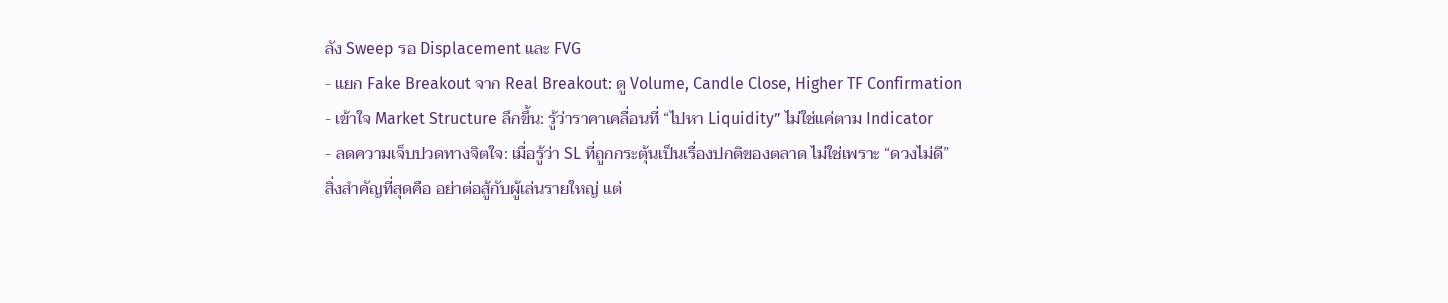ลัง Sweep รอ Displacement และ FVG
- แยก Fake Breakout จาก Real Breakout: ดู Volume, Candle Close, Higher TF Confirmation
- เข้าใจ Market Structure ลึกขึ้น: รู้ว่าราคาเคลื่อนที่ “ไปหา Liquidity” ไม่ใช่แค่ตาม Indicator
- ลดความเจ็บปวดทางจิตใจ: เมื่อรู้ว่า SL ที่ถูกกระตุ้นเป็นเรื่องปกติของตลาด ไม่ใช่เพราะ “ดวงไม่ดี”
สิ่งสำคัญที่สุดคือ อย่าต่อสู้กับผู้เล่นรายใหญ่ แต่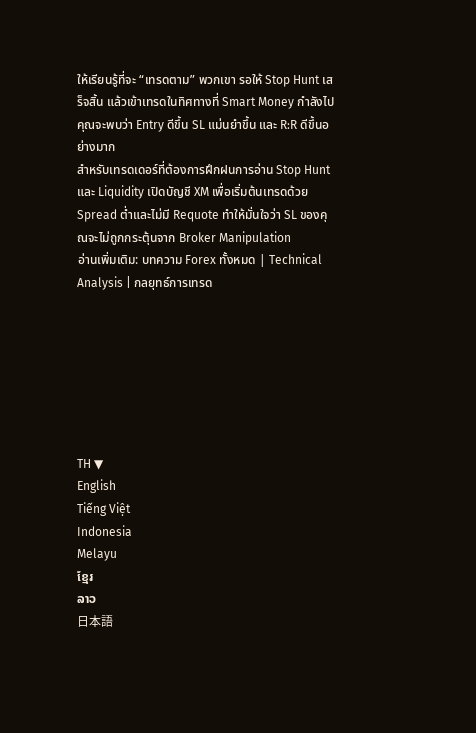ให้เรียนรู้ที่จะ “เทรดตาม” พวกเขา รอให้ Stop Hunt เสร็จสิ้น แล้วเข้าเทรดในทิศทางที่ Smart Money กำลังไป คุณจะพบว่า Entry ดีขึ้น SL แม่นยำขึ้น และ R:R ดีขึ้นอย่างมาก
สำหรับเทรดเดอร์ที่ต้องการฝึกฝนการอ่าน Stop Hunt และ Liquidity เปิดบัญชี XM เพื่อเริ่มต้นเทรดด้วย Spread ต่ำและไม่มี Requote ทำให้มั่นใจว่า SL ของคุณจะไม่ถูกกระตุ้นจาก Broker Manipulation
อ่านเพิ่มเติม: บทความ Forex ทั้งหมด | Technical Analysis | กลยุทธ์การเทรด







TH ▼
English
Tiếng Việt
Indonesia
Melayu
ខ្មែរ
ລາວ
日本語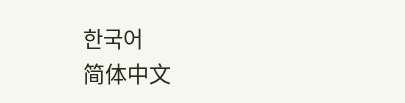한국어
简体中文